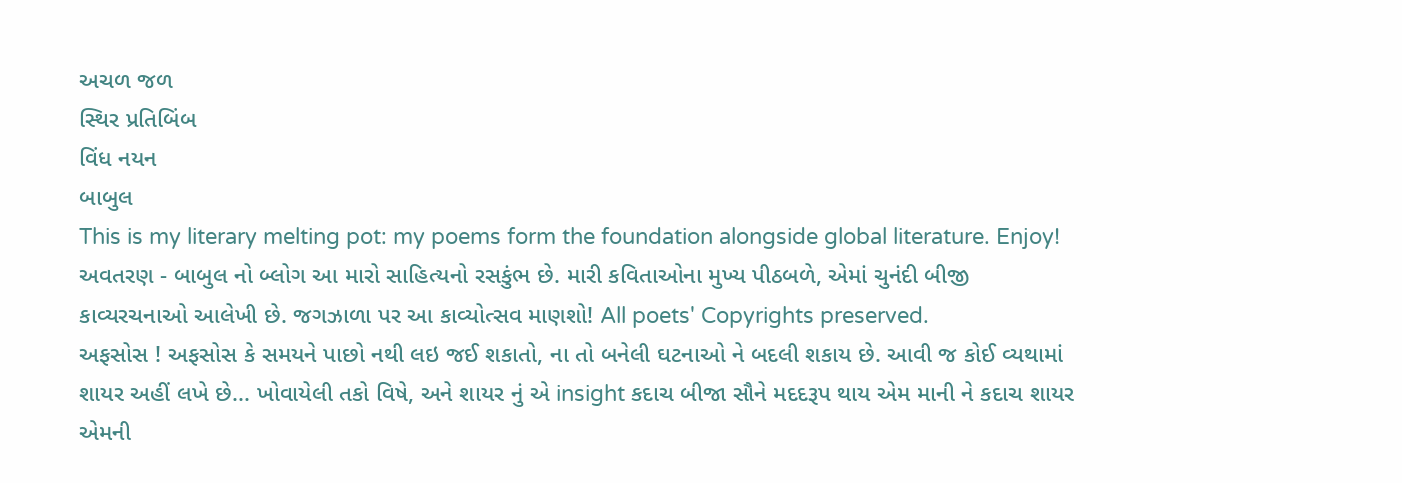અચળ જળ
સ્થિર પ્રતિબિંબ
વિંધ નયન
બાબુલ
This is my literary melting pot: my poems form the foundation alongside global literature. Enjoy! અવતરણ - બાબુલ નો બ્લોગ આ મારો સાહિત્યનો રસકુંભ છે. મારી કવિતાઓના મુખ્ય પીઠબળે, એમાં ચુનંદી બીજી કાવ્યરચનાઓ આલેખી છે. જગઝાળા પર આ કાવ્યોત્સવ માણશો! All poets' Copyrights preserved.
અફસોસ ! અફસોસ કે સમયને પાછો નથી લઇ જઈ શકાતો, ના તો બનેલી ઘટનાઓ ને બદલી શકાય છે. આવી જ કોઈ વ્યથામાં શાયર અહીં લખે છે... ખોવાયેલી તકો વિષે, અને શાયર નું એ insight કદાચ બીજા સૌને મદદરૂપ થાય એમ માની ને કદાચ શાયર એમની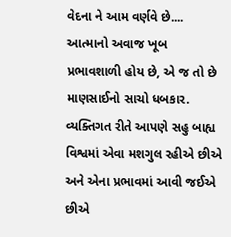વેદના ને આમ વર્ણવે છે....
આત્માનો અવાજ ખૂબ પ્રભાવશાળી હોય છે, એ જ તો છે માણસાઈનો સાચો ધબકાર. વ્યક્તિગત રીતે આપણે સહુ બાહ્ય વિશ્વમાં એવા મશગુલ રહીએ છીએ અને એના પ્રભાવમાં આવી જઈએ છીએ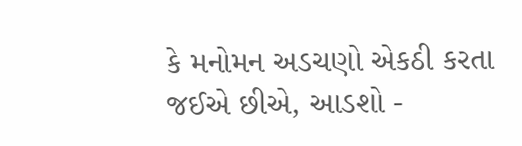કે મનોમન અડચણો એકઠી કરતા જઈએ છીએ, આડશો -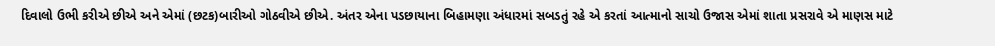દિવાલો ઉભી કરીએ છીએ અને એમાં (છટક)બારીઓ ગોઠવીએ છીએ. અંતર એના પડછાયાના બિહામણા અંધારમાં સબડતું રહે એ કરતાં આત્માનો સાચો ઉજાસ એમાં શાતા પ્રસરાવે એ માણસ માટે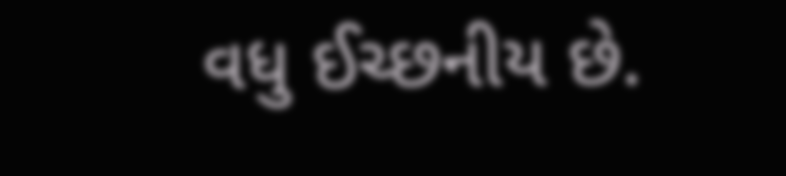વધુ ઈચ્છનીય છે.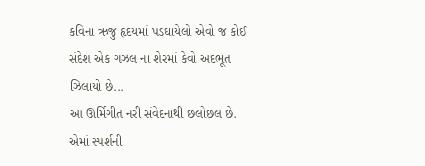કવિના ઋજુ હૃદયમાં પડઘાયેલો એવો જ કોઈ સંદેશ એક ગઝલ ના શેરમાં કેવો અદભૂત ઝિલાયો છે...
આ ઊર્મિગીત નરી સંવેદનાથી છલોછલ છે. એમાં સ્પર્શની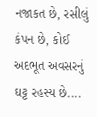નજાકત છે, રસીલું કંપન છે, કોઈ અદભૂત અવસરનું ઘટ્ટ રહસ્ય છે....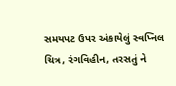સમયપટ ઉપર અંકાયેલું સ્વપ્નિલ ચિત્ર, રંગવિહીન, તરસતું ને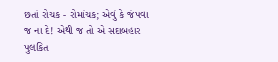છતાં રોચક - રોમાંચક; એવું કે જંપવા જ ના દે! એથી જ તો એ સદાબહાર પુલકિત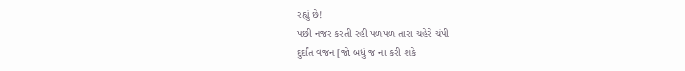રહ્યું છે!
પછી નજર કરતી રહી પળપળ તારા ચહેરે ચંપી
દુર્દાંત વજન [જો બધું જ ના કરી શકે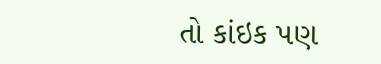તો કાંઇક પણ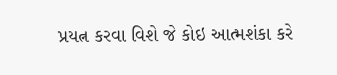પ્રયત્ન કરવા વિશે જે કોઇ આત્મશંકા કરે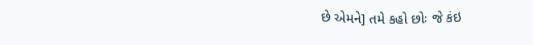છે એમને] તમે કહો છોઃ જે કંઇ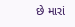છે મારાં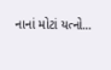નાનાં મોટાં યત્નો...